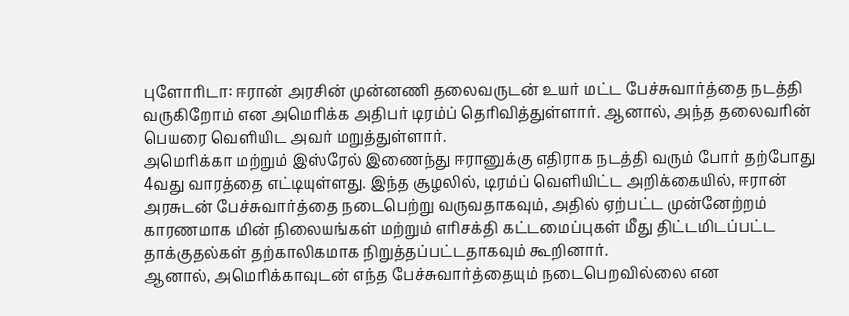புளோரிடா: ஈரான் அரசின் முன்னணி தலைவருடன் உயர் மட்ட பேச்சுவார்த்தை நடத்தி வருகிறோம் என அமெரிக்க அதிபர் டிரம்ப் தெரிவித்துள்ளார். ஆனால், அந்த தலைவரின் பெயரை வெளியிட அவர் மறுத்துள்ளார்.
அமெரிக்கா மற்றும் இஸ்ரேல் இணைந்து ஈரானுக்கு எதிராக நடத்தி வரும் போர் தற்போது 4வது வாரத்தை எட்டியுள்ளது. இந்த சூழலில், டிரம்ப் வெளியிட்ட அறிக்கையில், ஈரான் அரசுடன் பேச்சுவார்த்தை நடைபெற்று வருவதாகவும், அதில் ஏற்பட்ட முன்னேற்றம் காரணமாக மின் நிலையங்கள் மற்றும் எரிசக்தி கட்டமைப்புகள் மீது திட்டமிடப்பட்ட தாக்குதல்கள் தற்காலிகமாக நிறுத்தப்பட்டதாகவும் கூறினார்.
ஆனால், அமெரிக்காவுடன் எந்த பேச்சுவார்த்தையும் நடைபெறவில்லை என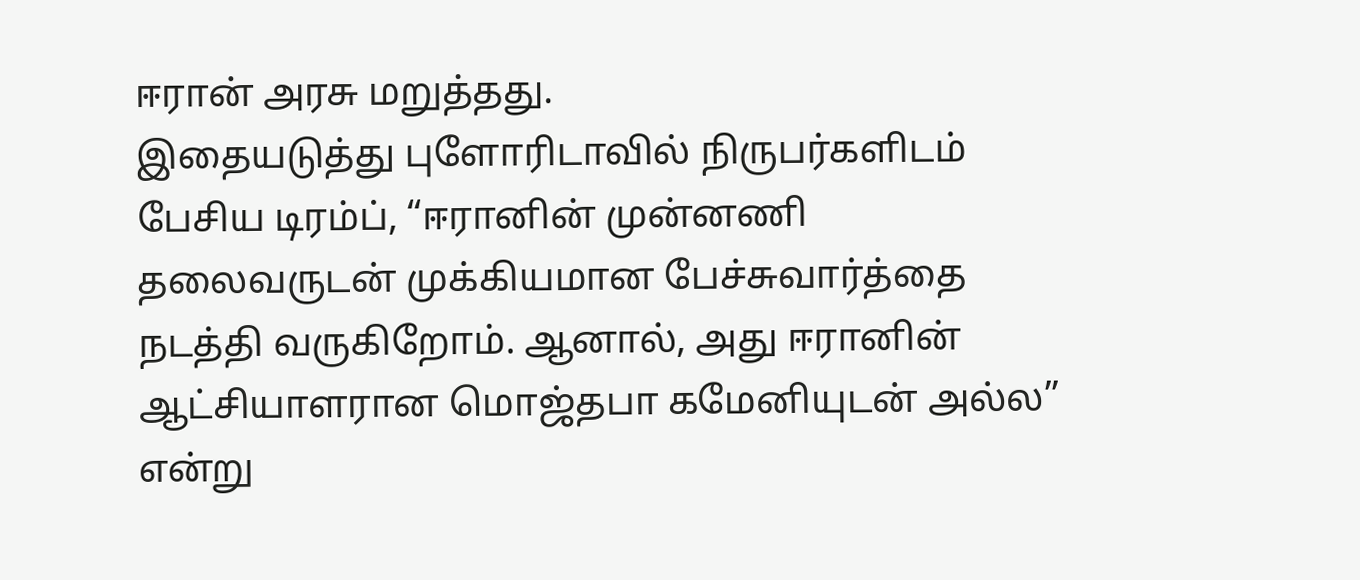ஈரான் அரசு மறுத்தது.
இதையடுத்து புளோரிடாவில் நிருபர்களிடம் பேசிய டிரம்ப், “ஈரானின் முன்னணி தலைவருடன் முக்கியமான பேச்சுவார்த்தை நடத்தி வருகிறோம். ஆனால், அது ஈரானின் ஆட்சியாளரான மொஜ்தபா கமேனியுடன் அல்ல” என்று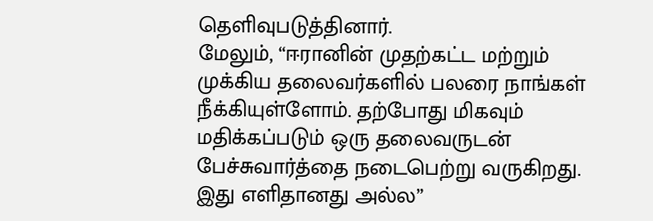தெளிவுபடுத்தினார்.
மேலும், “ஈரானின் முதற்கட்ட மற்றும் முக்கிய தலைவர்களில் பலரை நாங்கள் நீக்கியுள்ளோம். தற்போது மிகவும் மதிக்கப்படும் ஒரு தலைவருடன் பேச்சுவார்த்தை நடைபெற்று வருகிறது. இது எளிதானது அல்ல”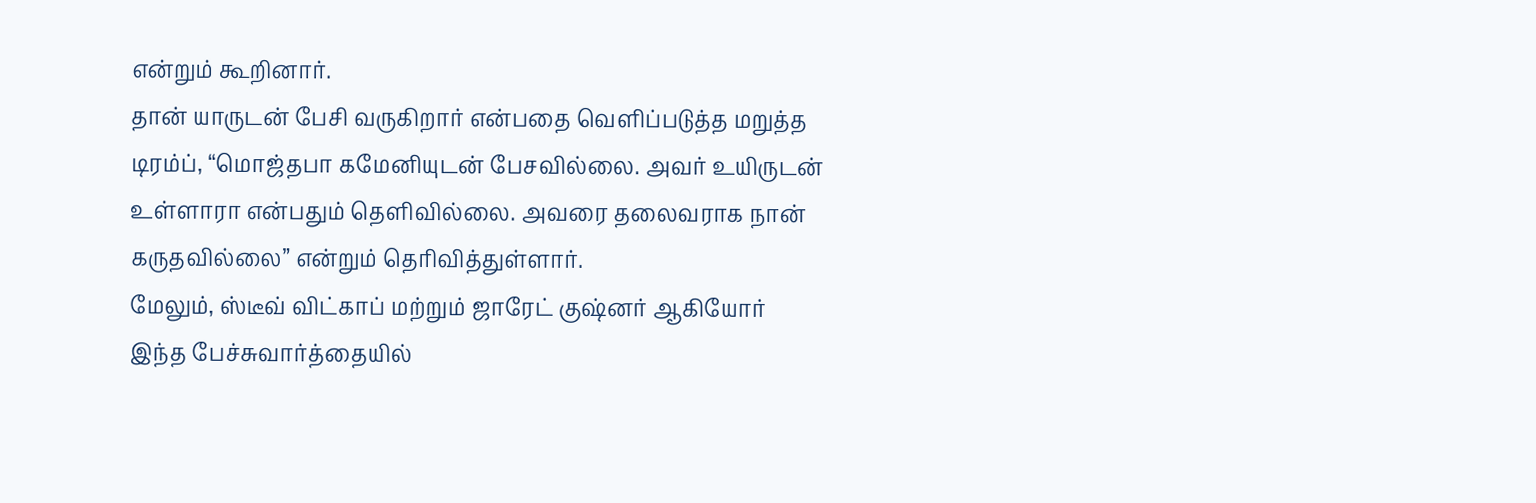என்றும் கூறினார்.
தான் யாருடன் பேசி வருகிறார் என்பதை வெளிப்படுத்த மறுத்த டிரம்ப், “மொஜ்தபா கமேனியுடன் பேசவில்லை. அவர் உயிருடன் உள்ளாரா என்பதும் தெளிவில்லை. அவரை தலைவராக நான் கருதவில்லை” என்றும் தெரிவித்துள்ளார்.
மேலும், ஸ்டீவ் விட்காப் மற்றும் ஜாரேட் குஷ்னர் ஆகியோர் இந்த பேச்சுவார்த்தையில்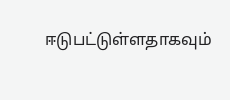ஈடுபட்டுள்ளதாகவும்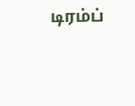டிரம்ப்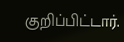குறிப்பிட்டார்.